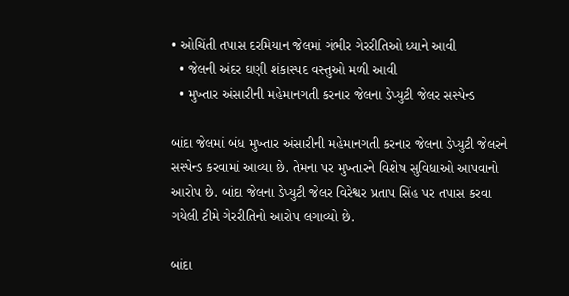• ઓચિંતી તપાસ દરમિયાન જેલમાં ગંભીર ગેરરીતિઓ ધ્યાને આવી
  • જેલની અંદર ઘણી શંકાસ્પદ વસ્તુઓ મળી આવી
  • મુખ્તાર અંસારીની મહેમાનગતી કરનાર જેલના ડેપ્યુટી જેલર સસ્પેન્ડ

બાંદા જેલમાં બંધ મુખ્તાર અંસારીની મહેમાનગતી કરનાર જેલના ડેપ્યુટી જેલરને સસ્પેન્ડ કરવામાં આવ્યા છે. તેમના પર મુખ્તારને વિશેષ સુવિધાઓ આપવાનો આરોપ છે. બાંદા જેલના ડેપ્યુટી જેલર વિરેશ્વર પ્રતાપ સિંહ પર તપાસ કરવા ગયેલી ટીમે ગેરરીતિનો આરોપ લગાવ્યો છે.

બાંદા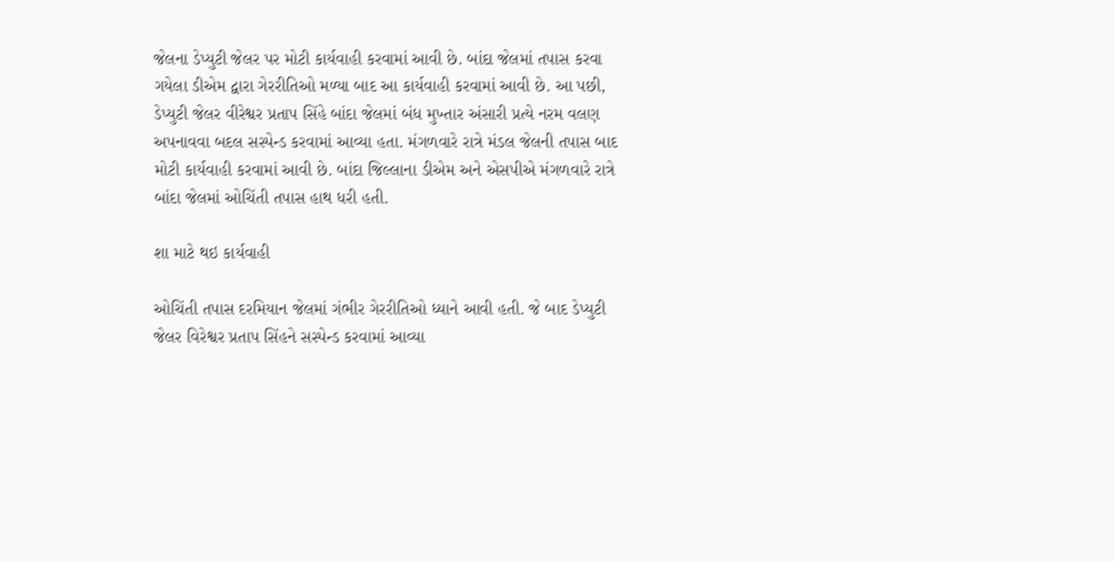જેલના ડેપ્યુટી જેલર પર મોટી કાર્યવાહી કરવામાં આવી છે. બાંદા જેલમાં તપાસ કરવા ગયેલા ડીએમ દ્વારા ગેરરીતિઓ મળ્યા બાદ આ કાર્યવાહી કરવામાં આવી છે. આ પછી, ડેપ્યુટી જેલર વીરેશ્વર પ્રતાપ સિંહે બાંદા જેલમાં બંધ મુખ્તાર અંસારી પ્રત્યે નરમ વલણ અપનાવવા બદલ સસ્પેન્ડ કરવામાં આવ્યા હતા. મંગળવારે રાત્રે મંડલ જેલની તપાસ બાદ મોટી કાર્યવાહી કરવામાં આવી છે. બાંદા જિલ્લાના ડીએમ અને એસપીએ મંગળવારે રાત્રે બાંદા જેલમાં ઓચિંતી તપાસ હાથ ધરી હતી.

શા માટે થઇ કાર્યવાહી

ઓચિંતી તપાસ દરમિયાન જેલમાં ગંભીર ગેરરીતિઓ ધ્યાને આવી હતી. જે બાદ ડેપ્યુટી જેલર વિરેશ્વર પ્રતાપ સિંહને સસ્પેન્ડ કરવામાં આવ્યા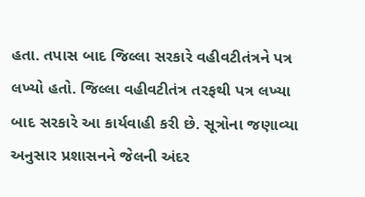હતા. તપાસ બાદ જિલ્લા સરકારે વહીવટીતંત્રને પત્ર લખ્યો હતો. જિલ્લા વહીવટીતંત્ર તરફથી પત્ર લખ્યા બાદ સરકારે આ કાર્યવાહી કરી છે. સૂત્રોના જણાવ્યા અનુસાર પ્રશાસનને જેલની અંદર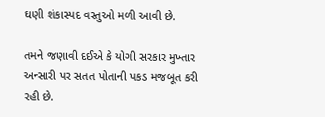ઘણી શંકાસ્પદ વસ્તુઓ મળી આવી છે.

તમને જણાવી દઈએ કે યોગી સરકાર મુખ્તાર અન્સારી પર સતત પોતાની પકડ મજબૂત કરી રહી છે.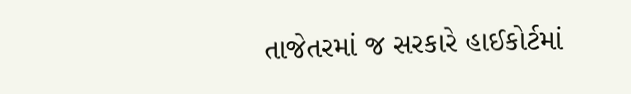તાજેતરમાં જ સરકારે હાઈકોર્ટમાં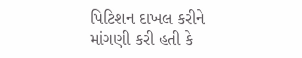પિટિશન દાખલ કરીને માંગણી કરી હતી કે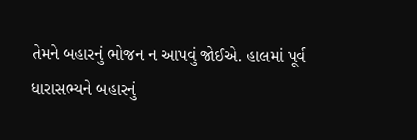તેમને બહારનું ભોજન ન આપવું જોઈએ. હાલમાં પૂર્વ ધારાસભ્યને બહારનું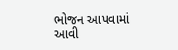ભોજન આપવામાં આવી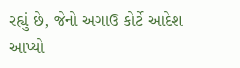રહ્યું છે, જેનો અગાઉ કોર્ટે આદેશ આપ્યો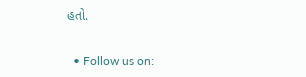હતો.


  • Follow us on: